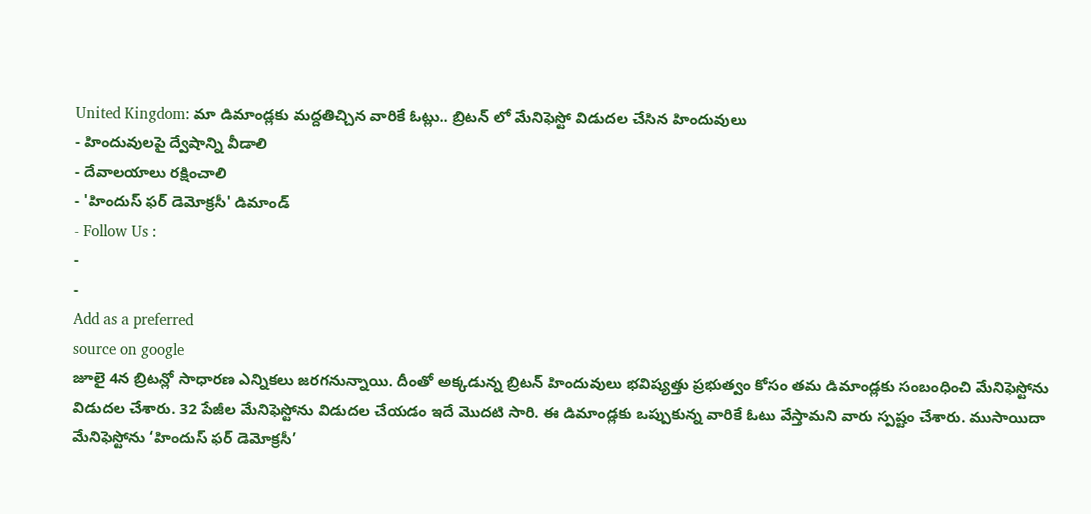United Kingdom: మా డిమాండ్లకు మద్దతిచ్చిన వారికే ఓట్లు.. బ్రిటన్ లో మేనిఫెస్టో విడుదల చేసిన హిందువులు
- హిందువులపై ద్వేషాన్ని వీడాలి
- దేవాలయాలు రక్షించాలి
- 'హిందుస్ ఫర్ డెమోక్రసీ' డిమాండ్
- Follow Us :
-
-
Add as a preferred
source on google
జూలై 4న బ్రిటన్లో సాధారణ ఎన్నికలు జరగనున్నాయి. దీంతో అక్కడున్న బ్రిటన్ హిందువులు భవిష్యత్తు ప్రభుత్వం కోసం తమ డిమాండ్లకు సంబంధించి మేనిఫెస్టోను విడుదల చేశారు. 32 పేజీల మేనిఫెస్టోను విడుదల చేయడం ఇదే మొదటి సారి. ఈ డిమాండ్లకు ఒప్పుకున్న వారికే ఓటు వేస్తామని వారు స్పష్టం చేశారు. ముసాయిదా మేనిఫెస్టోను ‘హిందుస్ ఫర్ డెమోక్రసీ’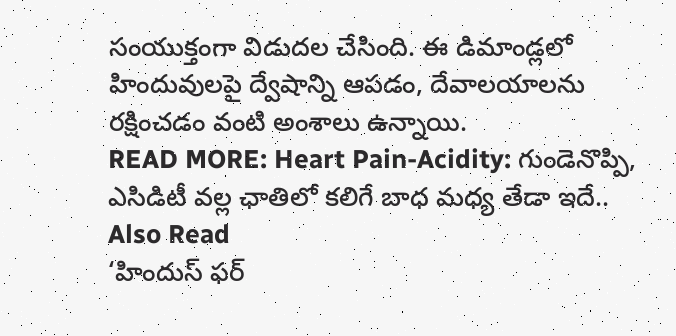సంయుక్తంగా విడుదల చేసింది. ఈ డిమాండ్లలో హిందువులపై ద్వేషాన్ని ఆపడం, దేవాలయాలను రక్షించడం వంటి అంశాలు ఉన్నాయి.
READ MORE: Heart Pain-Acidity: గుండెనొప్పి, ఎసిడిటీ వల్ల ఛాతిలో కలిగే బాధ మధ్య తేడా ఇదే..
Also Read
‘హిందుస్ ఫర్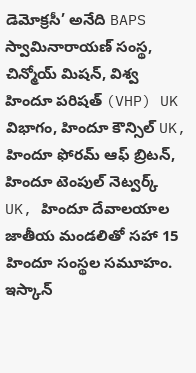డెమోక్రసీ’ అనేది BAPS స్వామినారాయణ్ సంస్థ, చిన్మోయ్ మిషన్, విశ్వ హిందూ పరిషత్ (VHP) UK విభాగం, హిందూ కౌన్సిల్ UK, హిందూ ఫోరమ్ ఆఫ్ బ్రిటన్, హిందూ టెంపుల్ నెట్వర్క్ UK, హిందూ దేవాలయాల జాతీయ మండలితో సహా 15 హిందూ సంస్థల సమూహం. ఇస్కాన్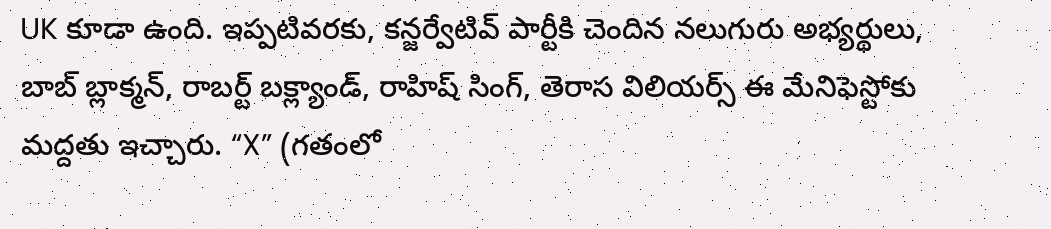UK కూడా ఉంది. ఇప్పటివరకు, కన్జర్వేటివ్ పార్టీకి చెందిన నలుగురు అభ్యర్థులు, బాబ్ బ్లాక్మన్, రాబర్ట్ బక్ల్యాండ్, రాహిష్ సింగ్, తెరాస విలియర్స్ ఈ మేనిఫెస్టోకు మద్దతు ఇచ్చారు. “X” (గతంలో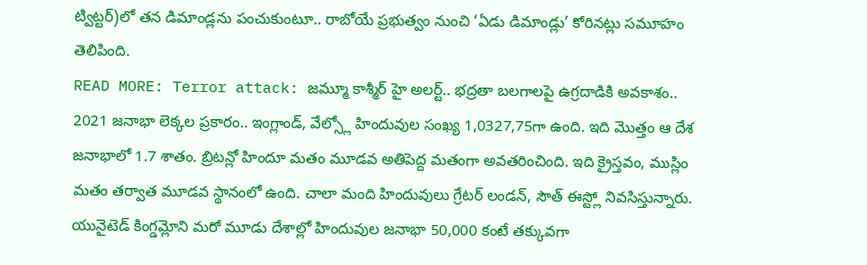ట్విట్టర్)లో తన డిమాండ్లను పంచుకుంటూ.. రాబోయే ప్రభుత్వం నుంచి ‘ఏడు డిమాండ్లు’ కోరినట్లు సమూహం తెలిపింది.
READ MORE: Terror attack: జమ్మూ కాశ్మీర్ హై అలర్ట్.. భద్రతా బలగాలపై ఉగ్రదాడికి అవకాశం..
2021 జనాభా లెక్కల ప్రకారం.. ఇంగ్లాండ్, వేల్స్లో హిందువుల సంఖ్య 1,0327,75గా ఉంది. ఇది మొత్తం ఆ దేశ జనాభాలో 1.7 శాతం. బ్రిటన్లో హిందూ మతం మూడవ అతిపెద్ద మతంగా అవతరించింది. ఇది క్రైస్తవం, ముస్లిం మతం తర్వాత మూడవ స్థానంలో ఉంది. చాలా మంది హిందువులు గ్రేటర్ లండన్, సౌత్ ఈస్ట్లో నివసిస్తున్నారు. యునైటెడ్ కింగ్డమ్లోని మరో మూడు దేశాల్లో హిందువుల జనాభా 50,000 కంటే తక్కువగా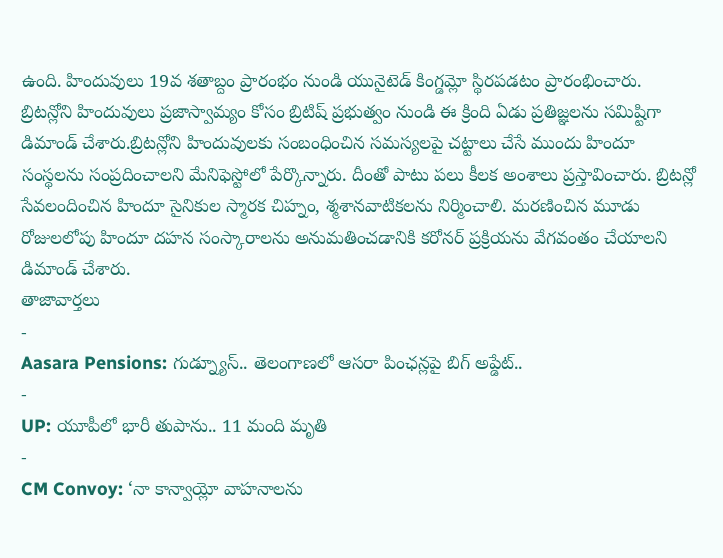ఉంది. హిందువులు 19వ శతాబ్దం ప్రారంభం నుండి యునైటెడ్ కింగ్డమ్లో స్థిరపడటం ప్రారంభించారు.
బ్రిటన్లోని హిందువులు ప్రజాస్వామ్యం కోసం బ్రిటిష్ ప్రభుత్వం నుండి ఈ క్రింది ఏడు ప్రతిజ్ఞలను సమిష్టిగా డిమాండ్ చేశారు.బ్రిటన్లోని హిందువులకు సంబంధించిన సమస్యలపై చట్టాలు చేసే ముందు హిందూ సంస్థలను సంప్రదించాలని మేనిఫెస్టోలో పేర్కొన్నారు. దీంతో పాటు పలు కీలక అంశాలు ప్రస్తావించారు. బ్రిటన్లో సేవలందించిన హిందూ సైనికుల స్మారక చిహ్నం, శ్మశానవాటికలను నిర్మించాలి. మరణించిన మూడు రోజులలోపు హిందూ దహన సంస్కారాలను అనుమతించడానికి కరోనర్ ప్రక్రియను వేగవంతం చేయాలని డిమాండ్ చేశారు.
తాజావార్తలు
-
Aasara Pensions: గుడ్న్యూస్.. తెలంగాణలో ఆసరా పింఛన్లపై బిగ్ అప్డేట్..
-
UP: యూపీలో భారీ తుపాను.. 11 మంది మృతి
-
CM Convoy: ‘నా కాన్వాయ్లో వాహనాలను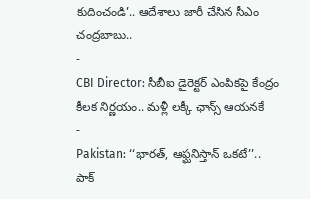కుదించండి’.. ఆదేశాలు జారీ చేసిన సీఎం చంద్రబాబు..
-
CBI Director: సీబీఐ డైరెక్టర్ ఎంపికపై కేంద్రం కీలక నిర్ణయం.. మళ్లీ లక్కీ ఛాన్స్ ఆయనకే
-
Pakistan: ‘‘భారత్, ఆఫ్ఘనిస్తాన్ ఒకటే’’.. పాక్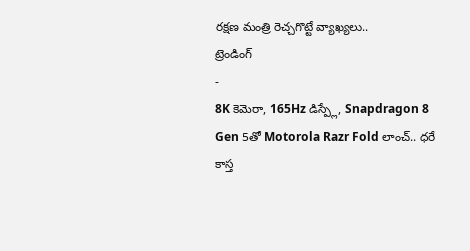రక్షణ మంత్రి రెచ్చగొట్టే వ్యాఖ్యలు..
ట్రెండింగ్
-
8K కెమెరా, 165Hz డిస్ప్లే, Snapdragon 8 Gen 5తో Motorola Razr Fold లాంచ్.. ధరే కాస్త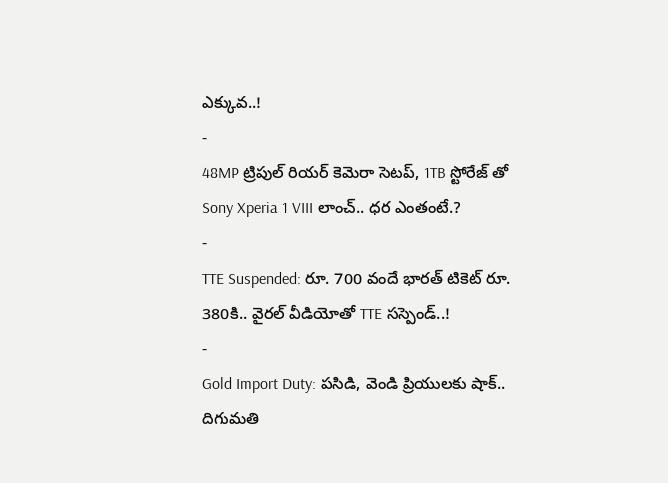ఎక్కువ..!
-
48MP ట్రిపుల్ రియర్ కెమెరా సెటప్, 1TB స్టోరేజ్ తో Sony Xperia 1 VIII లాంచ్.. ధర ఎంతంటే.?
-
TTE Suspended: రూ. 700 వందే భారత్ టికెట్ రూ. 380కి.. వైరల్ వీడియోతో TTE సస్పెండ్..!
-
Gold Import Duty: పసిడి, వెండి ప్రియులకు షాక్.. దిగుమతి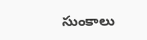సుంకాలు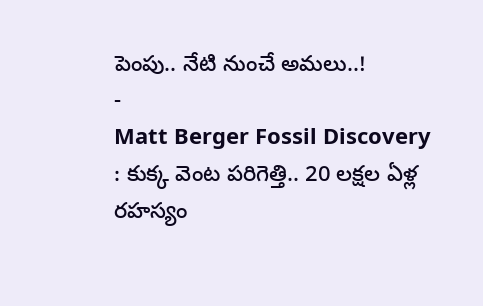పెంపు.. నేటి నుంచే అమలు..!
-
Matt Berger Fossil Discovery : కుక్క వెంట పరిగెత్తి.. 20 లక్షల ఏళ్ల రహస్యం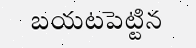బయటపెట్టిన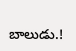బాలుడు.!